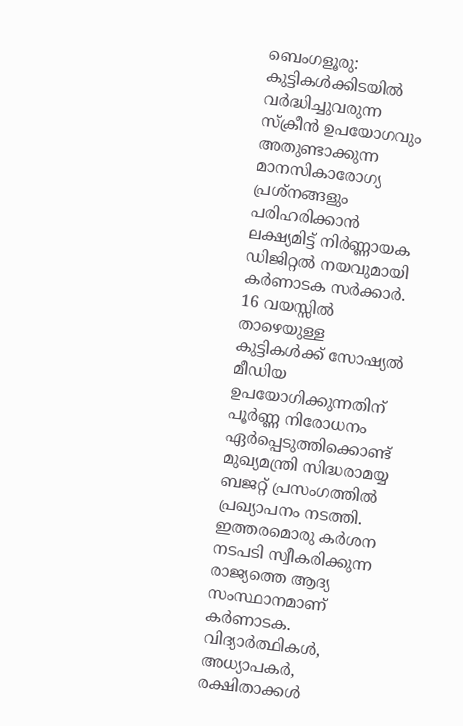ബെംഗളൂരു: കുട്ടികൾക്കിടയിൽ വർദ്ധിച്ചുവരുന്ന സ്ക്രീൻ ഉപയോഗവും അതുണ്ടാക്കുന്ന മാനസികാരോഗ്യ പ്രശ്നങ്ങളും പരിഹരിക്കാൻ ലക്ഷ്യമിട്ട് നിർണ്ണായക ഡിജിറ്റൽ നയവുമായി കർണാടക സർക്കാർ. 16 വയസ്സിൽ താഴെയുള്ള കുട്ടികൾക്ക് സോഷ്യൽ മീഡിയ ഉപയോഗിക്കുന്നതിന് പൂർണ്ണ നിരോധനം ഏർപ്പെടുത്തിക്കൊണ്ട് മുഖ്യമന്ത്രി സിദ്ധരാമയ്യ ബജറ്റ് പ്രസംഗത്തിൽ പ്രഖ്യാപനം നടത്തി. ഇത്തരമൊരു കർശന നടപടി സ്വീകരിക്കുന്ന രാജ്യത്തെ ആദ്യ സംസ്ഥാനമാണ് കർണാടക.
വിദ്യാർത്ഥികൾ, അധ്യാപകർ, രക്ഷിതാക്കൾ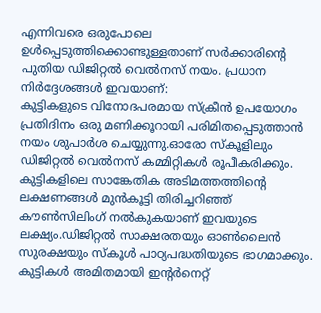എന്നിവരെ ഒരുപോലെ ഉൾപ്പെടുത്തിക്കൊണ്ടുള്ളതാണ് സർക്കാരിന്റെ പുതിയ ഡിജിറ്റൽ വെൽനസ് നയം. പ്രധാന നിർദ്ദേശങ്ങൾ ഇവയാണ്:
കുട്ടികളുടെ വിനോദപരമായ സ്ക്രീൻ ഉപയോഗം പ്രതിദിനം ഒരു മണിക്കൂറായി പരിമിതപ്പെടുത്താൻ നയം ശുപാർശ ചെയ്യുന്നു.ഓരോ സ്കൂളിലും ഡിജിറ്റൽ വെൽനസ് കമ്മിറ്റികൾ രൂപീകരിക്കും.
കുട്ടികളിലെ സാങ്കേതിക അടിമത്തത്തിന്റെ ലക്ഷണങ്ങൾ മുൻകൂട്ടി തിരിച്ചറിഞ്ഞ് കൗൺസിലിംഗ് നൽകുകയാണ് ഇവയുടെ ലക്ഷ്യം.ഡിജിറ്റൽ സാക്ഷരതയും ഓൺലൈൻ സുരക്ഷയും സ്കൂൾ പാഠ്യപദ്ധതിയുടെ ഭാഗമാക്കും.
കുട്ടികൾ അമിതമായി ഇന്റർനെറ്റ്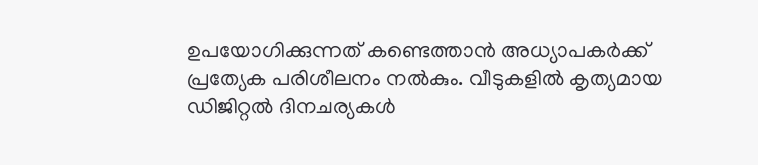ഉപയോഗിക്കുന്നത് കണ്ടെത്താൻ അധ്യാപകർക്ക് പ്രത്യേക പരിശീലനം നൽകും. വീടുകളിൽ കൃത്യമായ ഡിജിറ്റൽ ദിനചര്യകൾ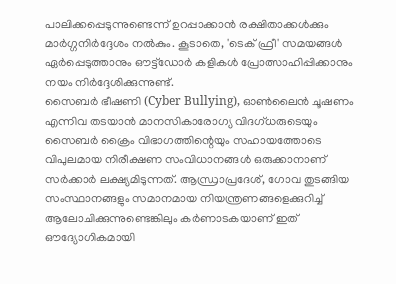പാലിക്കപ്പെടുന്നുണ്ടെന്ന് ഉറപ്പാക്കാൻ രക്ഷിതാക്കൾക്കും മാർഗ്ഗനിർദ്ദേശം നൽകും. കൂടാതെ, 'ടെക് ഫ്രീ' സമയങ്ങൾ ഏർപ്പെടുത്താനും ഔട്ട്ഡോർ കളികൾ പ്രോത്സാഹിപ്പിക്കാനും നയം നിർദ്ദേശിക്കുന്നുണ്ട്.
സൈബർ ഭീഷണി (Cyber Bullying), ഓൺലൈൻ ചൂഷണം എന്നിവ തടയാൻ മാനസികാരോഗ്യ വിദഗ്ധരുടെയും സൈബർ ക്രൈം വിഭാഗത്തിന്റെയും സഹായത്തോടെ വിപുലമായ നിരീക്ഷണ സംവിധാനങ്ങൾ ഒരുക്കാനാണ് സർക്കാർ ലക്ഷ്യമിടുന്നത്. ആന്ധ്രാപ്രദേശ്, ഗോവ തുടങ്ങിയ സംസ്ഥാനങ്ങളും സമാനമായ നിയന്ത്രണങ്ങളെക്കുറിച്ച് ആലോചിക്കുന്നുണ്ടെങ്കിലും കർണാടകയാണ് ഇത് ഔദ്യോഗികമായി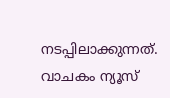നടപ്പിലാക്കുന്നത്.
വാചകം ന്യൂസ്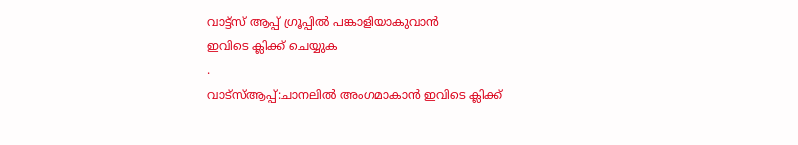വാട്ട്സ് ആപ്പ് ഗ്രൂപ്പിൽ പങ്കാളിയാകുവാൻ
ഇവിടെ ക്ലിക്ക് ചെയ്യുക
.
വാട്സ്ആപ്പ്:ചാനലിൽ അംഗമാകാൻ ഇവിടെ ക്ലിക്ക്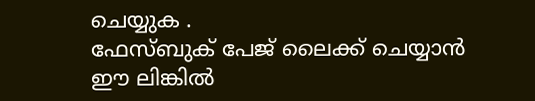ചെയ്യുക .
ഫേസ്ബുക് പേജ് ലൈക്ക് ചെയ്യാൻ ഈ ലിങ്കിൽ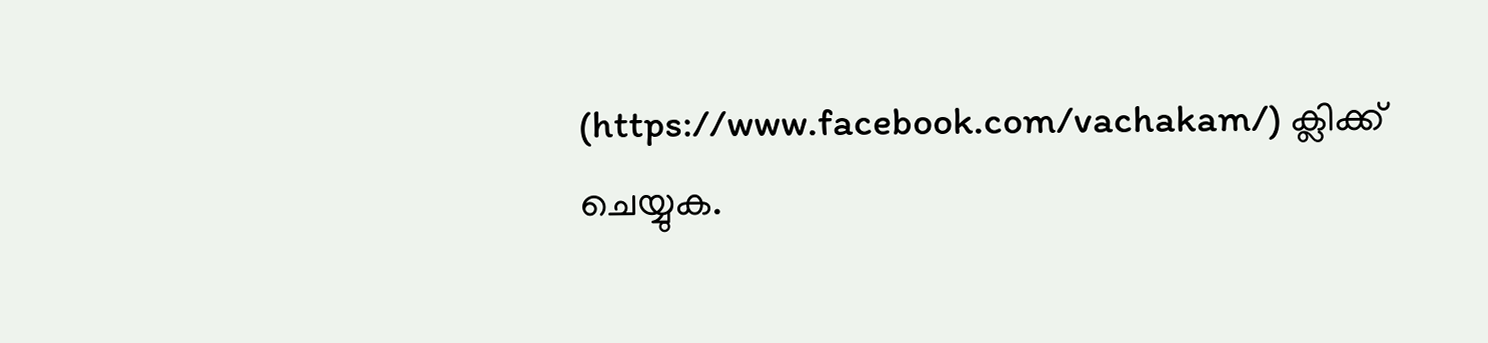(https://www.facebook.com/vachakam/) ക്ലിക്ക് ചെയ്യുക.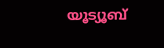യൂട്യൂബ്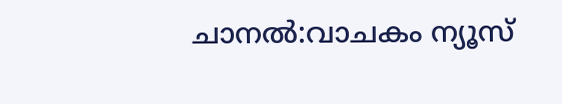ചാനൽ:വാചകം ന്യൂസ്